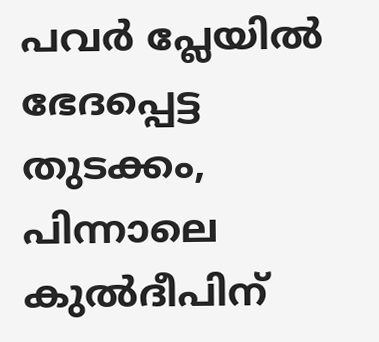പവര്‍ പ്ലേയില്‍ ഭേദപ്പെട്ട തുടക്കം, പിന്നാലെ കുല്‍ദീപിന്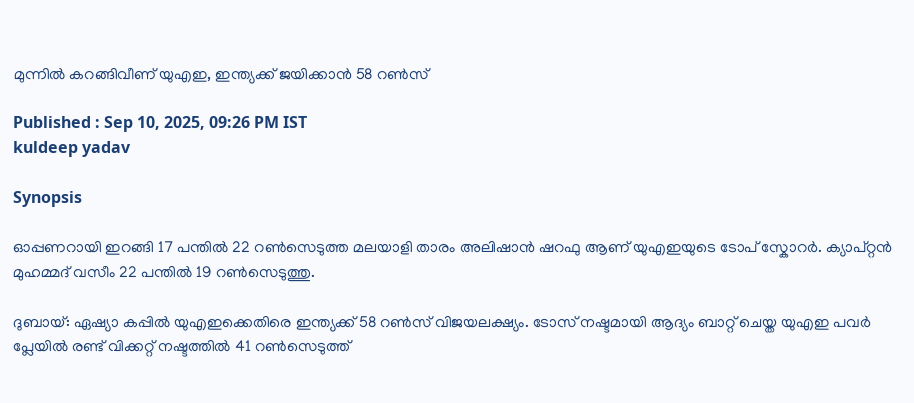മുന്നില്‍ കറങ്ങിവീണ് യുഎഇ, ഇന്ത്യക്ക് ജയിക്കാന്‍ 58 റണ്‍സ്

Published : Sep 10, 2025, 09:26 PM IST
kuldeep yadav

Synopsis

ഓപ്പണറായി ഇറങ്ങി 17 പന്തില്‍ 22 റണ്‍സെടുത്ത മലയാളി താരം അലിഷാന്‍ ഷറഫു ആണ് യുഎഇയുടെ ടോപ് സ്കോറര്‍. ക്യാപ്റ്റൻ മുഹമ്മദ് വസീം 22 പന്തില്‍ 19 റണ്‍സെടുത്തു.

ദുബായ്: ഏഷ്യാ കപ്പില്‍ യുഎഇക്കെതിരെ ഇന്ത്യക്ക് 58 റണ്‍സ് വിജയലക്ഷ്യം. ടോസ് നഷ്ടമായി ആദ്യം ബാറ്റ് ചെയ്ത യുഎഇ പവര്‍ പ്ലേയില്‍ രണ്ട് വിക്കറ്റ് നഷ്ടത്തില്‍ 41 റണ്‍സെടുത്ത്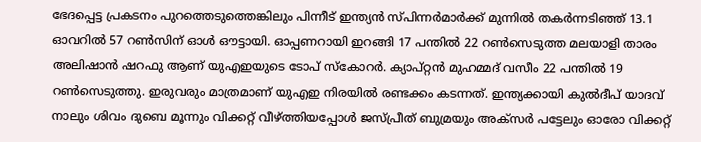ഭേദപ്പെട്ട പ്രകടനം പുറത്തെടുത്തെങ്കിലും പിന്നീട് ഇന്ത്യൻ സ്പിന്നര്‍മാര്‍ക്ക് മുന്നില്‍ തകര്‍ന്നടിഞ്ഞ് 13.1 ഓവറില്‍ 57 റണ്‍സിന് ഓള്‍ ഔട്ടായി. ഓപ്പണറായി ഇറങ്ങി 17 പന്തില്‍ 22 റണ്‍സെടുത്ത മലയാളി താരം അലിഷാന്‍ ഷറഫു ആണ് യുഎഇയുടെ ടോപ് സ്കോറര്‍. ക്യാപ്റ്റൻ മുഹമ്മദ് വസീം 22 പന്തില്‍ 19 റണ്‍സെടുത്തു. ഇരുവരും മാത്രമാണ് യുഎഇ നിരയില്‍ രണ്ടക്കം കടന്നത്. ഇന്ത്യക്കായി കുല്‍ദീപ് യാദവ് നാലും ശിവം ദുബെ മൂന്നും വിക്കറ്റ് വീഴ്ത്തിയപ്പോള്‍ ജസ്പ്രീത് ബുമ്രയും അക്സര്‍ പട്ടേലും ഓരോ വിക്കറ്റ്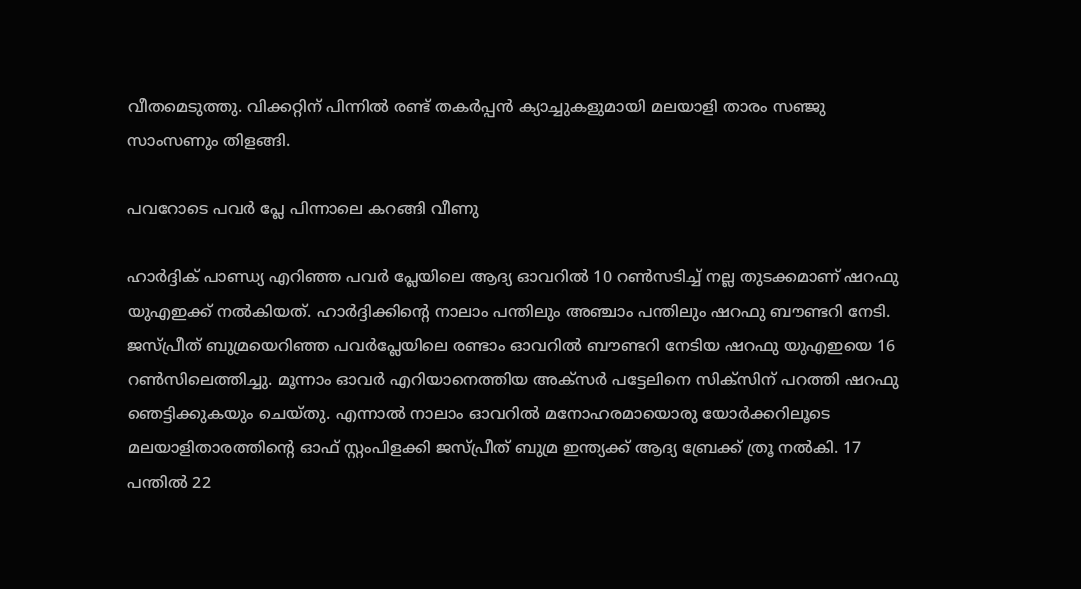വീതമെടുത്തു. വിക്കറ്റിന് പിന്നില്‍ രണ്ട് തകര്‍പ്പന്‍ ക്യാച്ചുകളുമായി മലയാളി താരം സഞ്ജു സാംസണും തിളങ്ങി.

പവറോടെ പവര്‍ പ്ലേ പിന്നാലെ കറങ്ങി വീണു

ഹാര്‍ദ്ദിക് പാണ്ഡ്യ എറിഞ്ഞ പവര്‍ പ്ലേയിലെ ആദ്യ ഓവറില്‍ 10 റണ്‍സടിച്ച് നല്ല തുടക്കമാണ് ഷറഫു യുഎഇക്ക് നല്‍കിയത്. ഹാര്‍ദ്ദിക്കിന്‍റെ നാലാം പന്തിലും അഞ്ചാം പന്തിലും ഷറഫു ബൗണ്ടറി നേടി. ജസ്പ്രീത് ബുമ്രയെറിഞ്ഞ പവര്‍പ്ലേയിലെ രണ്ടാം ഓവറില്‍ ബൗണ്ടറി നേടിയ ഷറഫു യുഎഇയെ 16 റണ്‍സിലെത്തിച്ചു. മൂന്നാം ഓവര്‍ എറിയാനെത്തിയ അക്സര്‍ പട്ടേലിനെ സിക്സിന് പറത്തി ഷറഫു ഞെട്ടിക്കുകയും ചെയ്തു. എന്നാല്‍ നാലാം ഓവറില്‍ മനോഹരമായൊരു യോര്‍ക്കറിലൂടെ മലയാളിതാരത്തിന്‍റെ ഓഫ് സ്റ്റംപിളക്കി ജസ്പ്രീത് ബുമ്ര ഇന്ത്യക്ക് ആദ്യ ബ്രേക്ക് ത്രൂ നല്‍കി. 17 പന്തില്‍ 22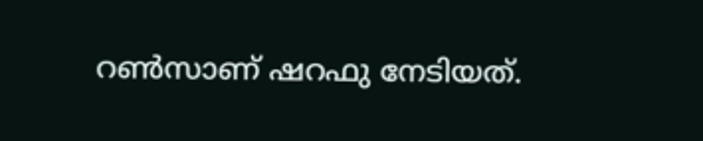റണ്‍സാണ് ഷറഫു നേടിയത്.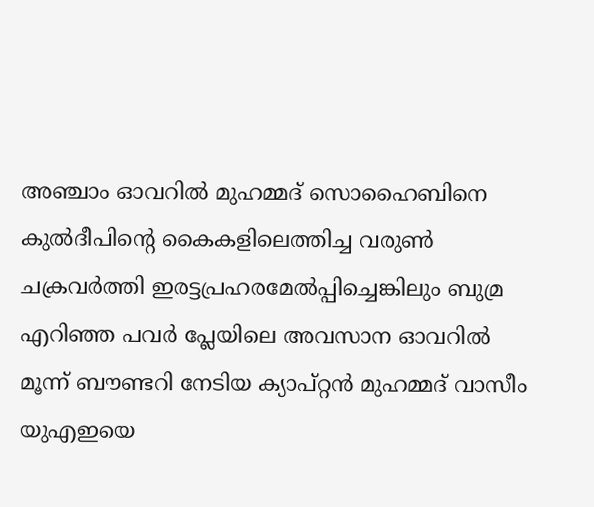അഞ്ചാം ഓവറില്‍ മുഹമ്മദ് സൊഹൈബിനെ കുല്‍ദീപിന്‍റെ കൈകളിലെത്തിച്ച വരുണ്‍ ചക്രവര്‍ത്തി ഇരട്ടപ്രഹരമേല്‍പ്പിച്ചെങ്കിലും ബുമ്ര എറിഞ്ഞ പവര്‍ പ്ലേയിലെ അവസാന ഓവറില്‍ മൂന്ന് ബൗണ്ടറി നേടിയ ക്യാപ്റ്റന്‍ മുഹമ്മദ് വാസീം യുഎഇയെ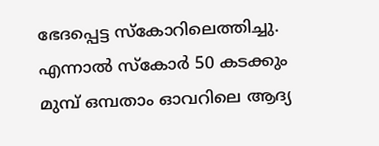ഭേദപ്പെട്ട സ്കോറിലെത്തിച്ചു. എന്നാല്‍ സ്കോര്‍ 50 കടക്കും മുമ്പ് ഒമ്പതാം ഓവറിലെ ആദ്യ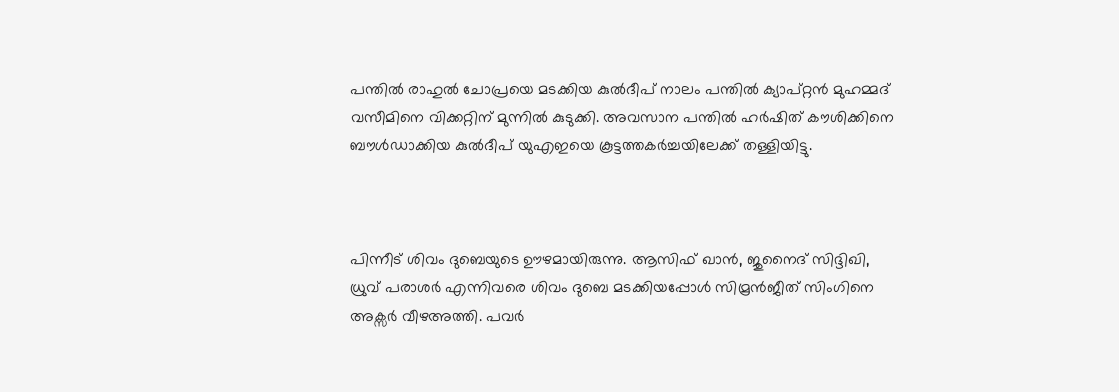പന്തില്‍ രാഹുല്‍ ചോപ്രയെ മടക്കിയ കുല്‍ദീപ് നാലം പന്തില്‍ ക്യാപ്റ്റന്‍ മുഹമ്മദ് വസീമിനെ വിക്കറ്റിന് മുന്നില്‍ കുടുക്കി. അവസാന പന്തില്‍ ഹര്‍ഷിത് കൗശിക്കിനെ ബൗള്‍ഡാക്കിയ കുല്‍ദീപ് യുഎഇയെ കൂട്ടത്തകര്‍ച്ചയിലേക്ക് തള്ളിയിട്ടു.



പിന്നീട് ശിവം ദുബെയുടെ ഊഴമായിരുന്നു. ആസിഫ് ഖാന്‍, ജുനൈദ് സിദ്ദിഖി, ധ്രുവ് പരാശര്‍ എന്നിവരെ ശിവം ദുബെ മടക്കിയപ്പോള്‍ സിമ്രൻജീത് സിംഗിനെ അക്സര്‍ വീഴഅത്തി. പവര്‍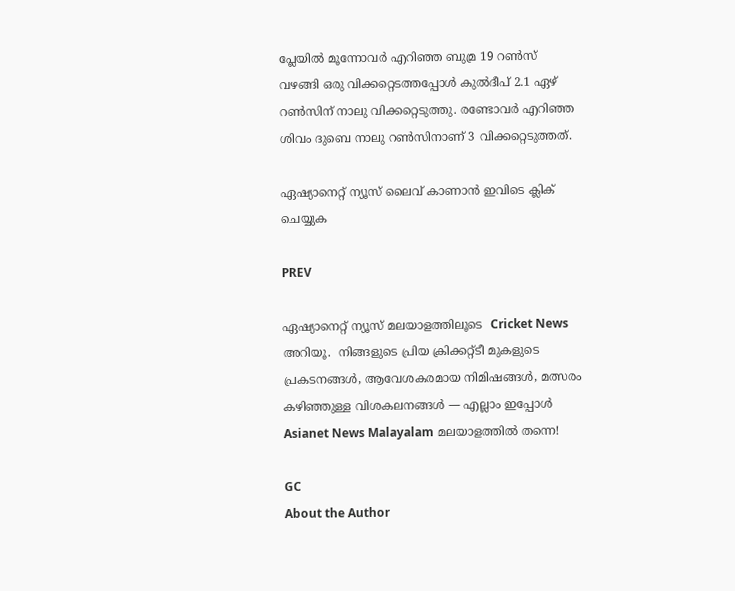പ്ലേയില്‍ മൂന്നോവര്‍ എറിഞ്ഞ ബുമ്ര 19 റണ്‍സ് വഴങ്ങി ഒരു വിക്കറ്റെടത്തപ്പോള്‍ കുല്‍ദീപ് 2.1 ഏഴ് റണ്‍സിന് നാലു വിക്കറ്റെടുത്തു. രണ്ടോവര്‍ എറിഞ്ഞ ശിവം ദുബെ നാലു റണ്‍സിനാണ് 3 വിക്കറ്റെടുത്തത്.

ഏഷ്യാനെറ്റ് ന്യൂസ് ലൈവ് കാണാന്‍ ഇവിടെ ക്ലിക് ചെയ്യുക

PREV

ഏഷ്യാനെറ്റ് ന്യൂസ് മലയാളത്തിലൂടെ  Cricket News അറിയൂ.  നിങ്ങളുടെ പ്രിയ ക്രിക്കറ്റ്ടീ മുകളുടെ പ്രകടനങ്ങൾ, ആവേശകരമായ നിമിഷങ്ങൾ, മത്സരം കഴിഞ്ഞുള്ള വിശകലനങ്ങൾ — എല്ലാം ഇപ്പോൾ Asianet News Malayalam മലയാളത്തിൽ തന്നെ!

GC
About the Author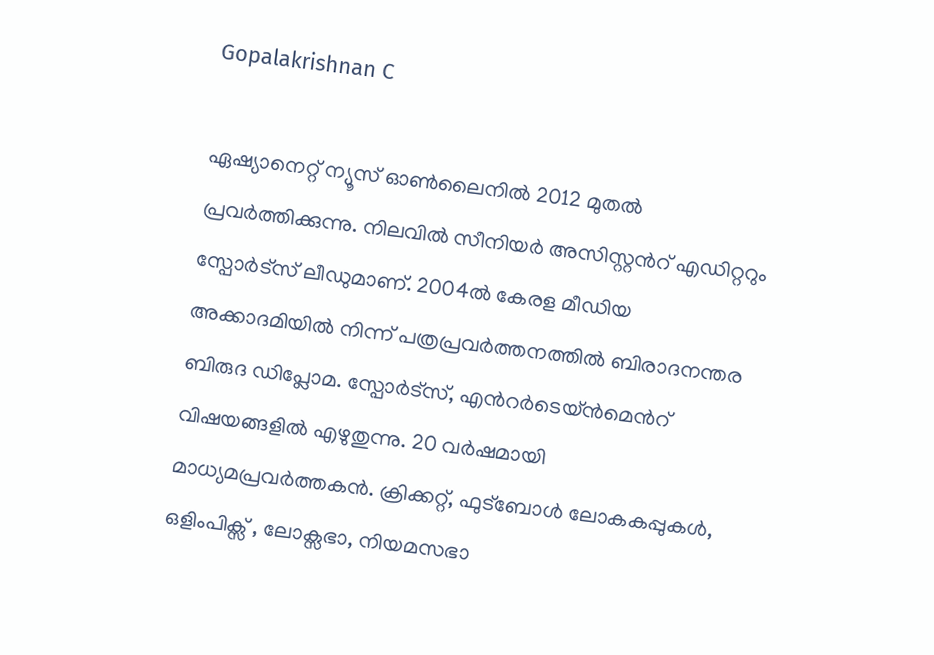Gopalakrishnan C

ഏഷ്യാനെറ്റ് ന്യൂസ് ഓണ്‍ലൈനില്‍ 2012 മുതല്‍ പ്രവര്‍ത്തിക്കുന്നു. നിലവില്‍ സീനിയര്‍ അസിസ്റ്റന്‍റ് എഡിറ്ററും സ്പോർട്സ് ലീഡുമാണ്. 2004ൽ കേരള മീഡിയ അക്കാദമിയില്‍ നിന്ന് പത്രപ്രവര്‍ത്തനത്തില്‍ ബിരാദനന്തര ബിരുദ ഡിപ്ലോമ. സ്പോര്‍ട്സ്, എന്‍റര്‍ടെയ്ൻമെന്‍റ് വിഷയങ്ങളില്‍ എഴുതുന്നു. 20 വര്‍ഷമായി മാധ്യമപ്രവര്‍ത്തകൻ. ക്രിക്കറ്റ്, ഫുട്ബോള്‍ ലോകകപ്പുകൾ, ഒളിംപിക്സ് , ലോക്സഭാ, നിയമസഭാ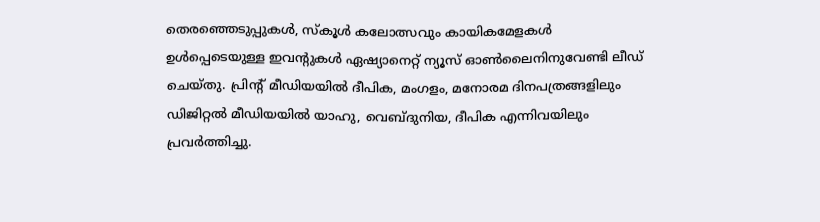തെരഞ്ഞെടുപ്പുകള്‍, സ്കൂള്‍ കലോത്സവും കായികമേളകള്‍ ഉള്‍പ്പെടെയുള്ള ഇവന്‍റുകള്‍ ഏഷ്യാനെറ്റ് ന്യൂസ് ഓണ്‍ലൈനിനുവേണ്ടി ലീഡ് ചെയ്തു. പ്രിന്‍റ് മീഡിയയില്‍ ദീപിക, മംഗളം, മനോരമ ദിനപത്രങ്ങളിലും ഡിജിറ്റൽ മീഡിയയില്‍ യാഹു, വെബ്ദുനിയ, ദീപിക എന്നിവയിലും പ്രവര്‍ത്തിച്ചു.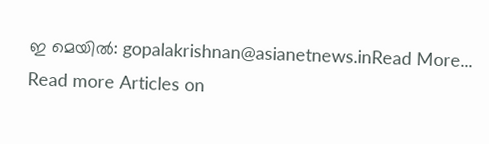ഇ മെയില്‍: gopalakrishnan@asianetnews.inRead More...
Read more Articles on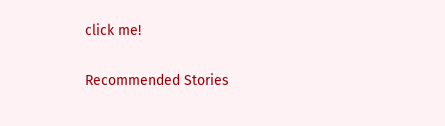click me!

Recommended Stories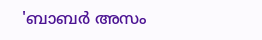'ബാബര്‍ അസം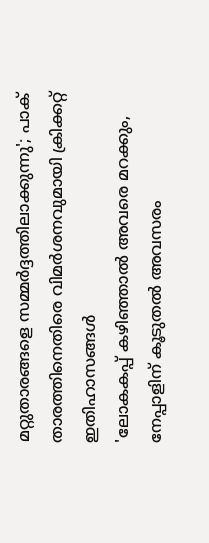മറ്റുതാരങ്ങളെ സമ്മര്‍ദ്ദത്തിലാക്കുന്നു'; പാക് താരത്തിനെതിരെ വിമര്‍ശനവുമായി ക്രിക്കറ്റ് ഇതിഹാസങ്ങള്‍
'ലോകകപ്പ് കഴിഞ്ഞാല്‍ അവരെ മറക്കും, നേപ്പാളിന് കൂടുതല്‍ അവസരം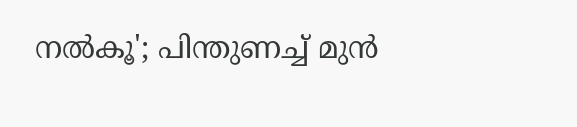നല്‍കൂ'; പിന്തുണച്ച് മുന്‍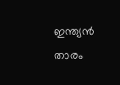ഇന്ത്യന്‍ താരം